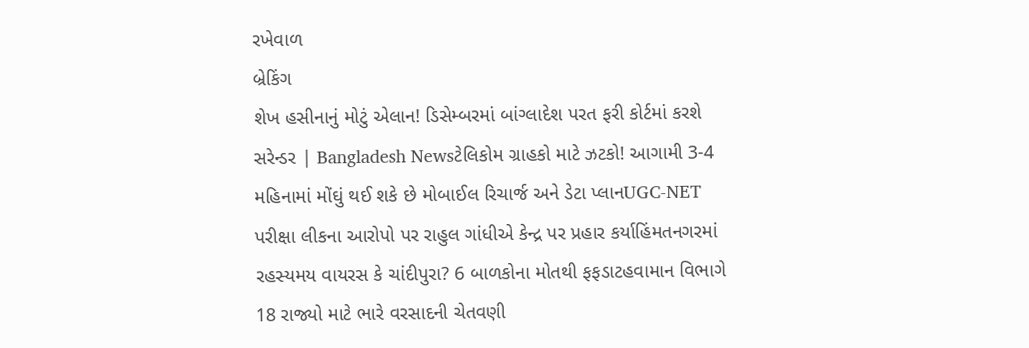રખેવાળ
બ્રેકિંગ
શેખ હસીનાનું મોટું એલાન! ડિસેમ્બરમાં બાંગ્લાદેશ પરત ફરી કોર્ટમાં કરશે સરેન્ડર | Bangladesh Newsટેલિકોમ ગ્રાહકો માટે ઝટકો! આગામી 3-4 મહિનામાં મોંઘું થઈ શકે છે મોબાઈલ રિચાર્જ અને ડેટા પ્લાનUGC-NET પરીક્ષા લીકના આરોપો પર રાહુલ ગાંધીએ કેન્દ્ર પર પ્રહાર કર્યાહિંમતનગરમાં રહસ્યમય વાયરસ કે ચાંદીપુરા? 6 બાળકોના મોતથી ફફડાટહવામાન વિભાગે 18 રાજ્યો માટે ભારે વરસાદની ચેતવણી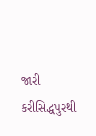જારી કરીસિદ્ધપુરથી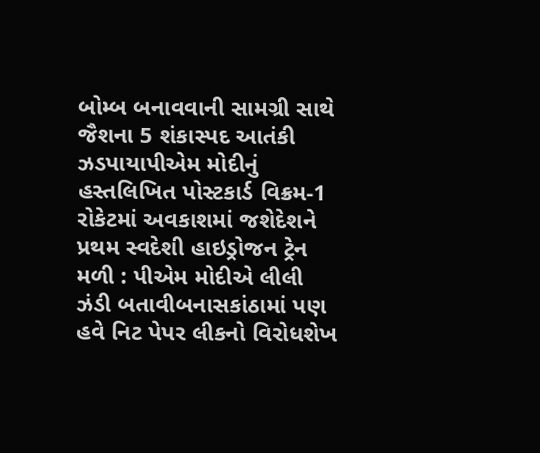બોમ્બ બનાવવાની સામગ્રી સાથે જૈશના 5 શંકાસ્પદ આતંકી ઝડપાયાપીએમ મોદીનું હસ્તલિખિત પોસ્ટકાર્ડ વિક્રમ-1 રોકેટમાં અવકાશમાં જશેદેશને પ્રથમ સ્વદેશી હાઇડ્રોજન ટ્રેન મળી : પીએમ મોદીએ લીલી ઝંડી બતાવીબનાસકાંઠામાં પણ હવે નિટ પેપર લીકનો વિરોધશેખ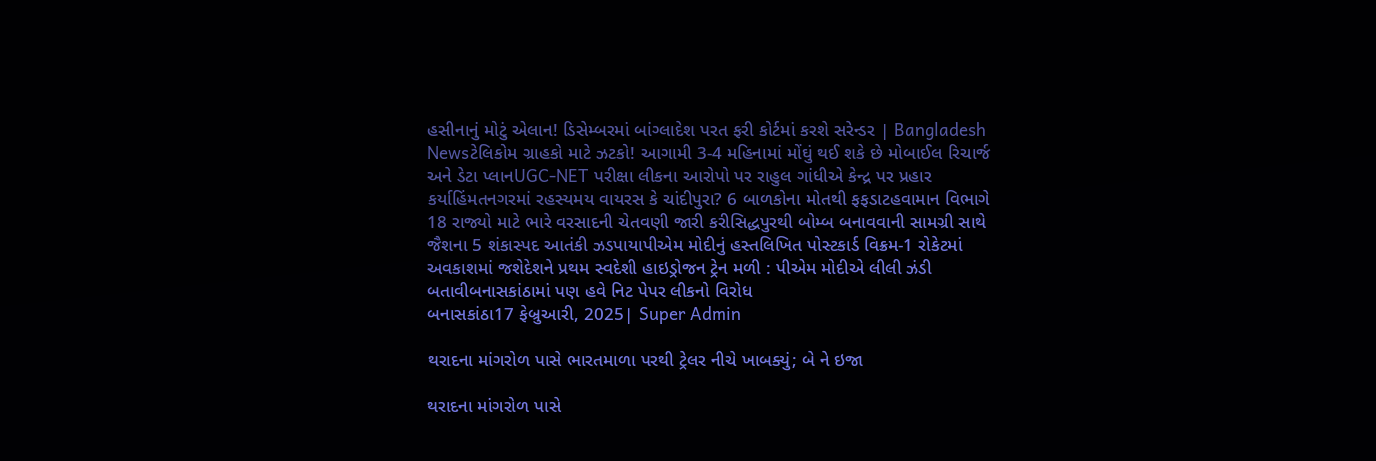હસીનાનું મોટું એલાન! ડિસેમ્બરમાં બાંગ્લાદેશ પરત ફરી કોર્ટમાં કરશે સરેન્ડર | Bangladesh Newsટેલિકોમ ગ્રાહકો માટે ઝટકો! આગામી 3-4 મહિનામાં મોંઘું થઈ શકે છે મોબાઈલ રિચાર્જ અને ડેટા પ્લાનUGC-NET પરીક્ષા લીકના આરોપો પર રાહુલ ગાંધીએ કેન્દ્ર પર પ્રહાર કર્યાહિંમતનગરમાં રહસ્યમય વાયરસ કે ચાંદીપુરા? 6 બાળકોના મોતથી ફફડાટહવામાન વિભાગે 18 રાજ્યો માટે ભારે વરસાદની ચેતવણી જારી કરીસિદ્ધપુરથી બોમ્બ બનાવવાની સામગ્રી સાથે જૈશના 5 શંકાસ્પદ આતંકી ઝડપાયાપીએમ મોદીનું હસ્તલિખિત પોસ્ટકાર્ડ વિક્રમ-1 રોકેટમાં અવકાશમાં જશેદેશને પ્રથમ સ્વદેશી હાઇડ્રોજન ટ્રેન મળી : પીએમ મોદીએ લીલી ઝંડી બતાવીબનાસકાંઠામાં પણ હવે નિટ પેપર લીકનો વિરોધ
બનાસકાંઠા17 ફેબ્રુઆરી, 2025| Super Admin

થરાદના માંગરોળ પાસે ભારતમાળા પરથી ટ્રેલર નીચે ખાબક્યું; બે ને ઇજા

થરાદના માંગરોળ પાસે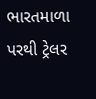ભારતમાળા પરથી ટ્રેલર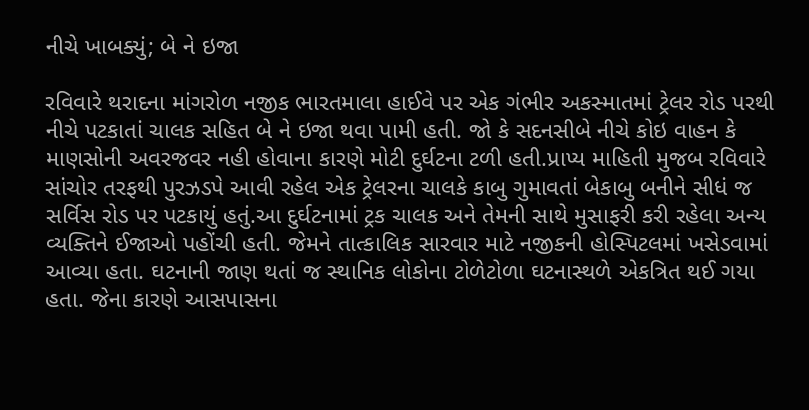નીચે ખાબક્યું; બે ને ઇજા

રવિવારે થરાદના માંગરોળ નજીક ભારતમાલા હાઈવે પર એક ગંભીર અકસ્માતમાં ટ્રેલર રોડ પરથી નીચે પટકાતાં ચાલક સહિત બે ને ઇજા થવા પામી હતી. જો કે સદનસીબે નીચે કોઇ વાહન કે માણસોની અવરજવર નહી હોવાના કારણે મોટી દુર્ઘટના ટળી હતી.પ્રાપ્ય માહિતી મુજબ રવિવારે સાંચોર તરફથી પુરઝડપે આવી રહેલ એક ટ્રેલરના ચાલકે કાબુ ગુમાવતાં બેકાબુ બનીને સીધં જ સર્વિસ રોડ પર પટકાયું હતું.આ દુર્ઘટનામાં ટ્રક ચાલક અને તેમની સાથે મુસાફરી કરી રહેલા અન્ય વ્યક્તિને ઈજાઓ પહોંચી હતી. જેમને તાત્કાલિક સારવાર માટે નજીકની હોસ્પિટલમાં ખસેડવામાં આવ્યા હતા. ઘટનાની જાણ થતાં જ સ્થાનિક લોકોના ટોળેટોળા ઘટનાસ્થળે એકત્રિત થઈ ગયા હતા. જેના કારણે આસપાસના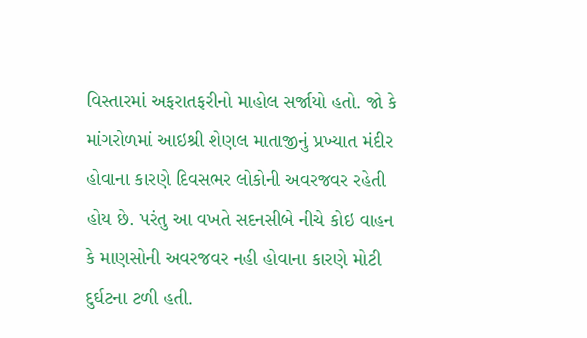વિસ્તારમાં અફરાતફરીનો માહોલ સર્જાયો હતો. જો કે માંગરોળમાં આઇશ્રી શેણલ માતાજીનું પ્રખ્યાત મંદીર હોવાના કારણે દિવસભર લોકોની અવરજવર રહેતી હોય છે. પરંતુ આ વખતે સદનસીબે નીચે કોઇ વાહન કે માણસોની અવરજવર નહી હોવાના કારણે મોટી દુર્ઘટના ટળી હતી.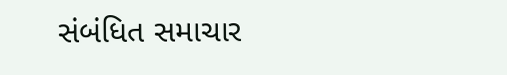સંબંધિત સમાચાર